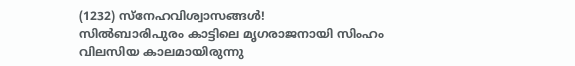(1232) സ്നേഹവിശ്വാസങ്ങൾ!
സിൽബാരിപുരം കാട്ടിലെ മൃഗരാജനായി സിംഹം വിലസിയ കാലമായിരുന്നു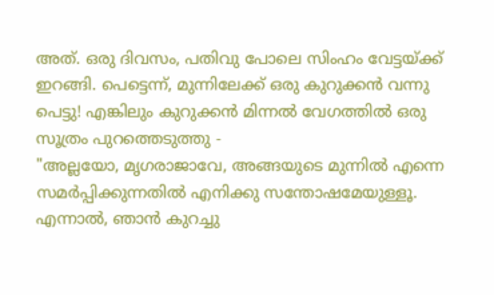അത്. ഒരു ദിവസം, പതിവു പോലെ സിംഹം വേട്ടയ്ക്ക് ഇറങ്ങി. പെട്ടെന്ന്, മുന്നിലേക്ക് ഒരു കുറുക്കൻ വന്നു പെട്ടു! എങ്കിലും കുറുക്കൻ മിന്നൽ വേഗത്തിൽ ഒരു സൂത്രം പുറത്തെടുത്തു -
"അല്ലയോ, മൃഗരാജാവേ, അങ്ങയുടെ മുന്നിൽ എന്നെ സമർപ്പിക്കുന്നതിൽ എനിക്കു സന്തോഷമേയുള്ളൂ. എന്നാൽ, ഞാൻ കുറച്ചു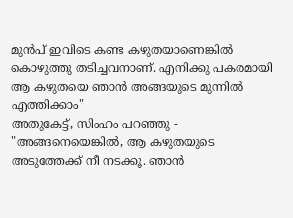മുൻപ് ഇവിടെ കണ്ട കഴുതയാണെങ്കിൽ കൊഴുത്തു തടിച്ചവനാണ്. എനിക്കു പകരമായി ആ കഴുതയെ ഞാൻ അങ്ങയുടെ മുന്നിൽ എത്തിക്കാം"
അതുകേട്ട്, സിംഹം പറഞ്ഞു - "അങ്ങനെയെങ്കിൽ, ആ കഴുതയുടെ അടുത്തേക്ക് നീ നടക്കൂ. ഞാൻ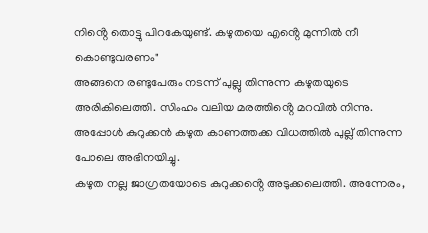നിൻ്റെ തൊട്ടു പിറകേയുണ്ട്. കഴുതയെ എൻ്റെ മുന്നിൽ നീ കൊണ്ടുവരണം"
അങ്ങനെ രണ്ടുപേരും നടന്ന് പുല്ലു തിന്നുന്ന കഴുതയുടെ അരികിലെത്തി. സിംഹം വലിയ മരത്തിൻ്റെ മറവിൽ നിന്നു. അപ്പോൾ കുറുക്കൻ കഴുത കാണത്തക്ക വിധത്തിൽ പുല്ല് തിന്നുന്ന പോലെ അഭിനയിച്ചു.
കഴുത നല്ല ജാഗ്രതയോടെ കുറുക്കൻ്റെ അടുക്കലെത്തി. അന്നേരം,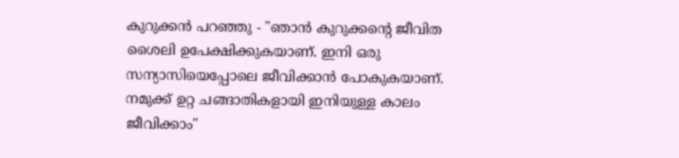കുറുക്കൻ പറഞ്ഞു - "ഞാൻ കുറുക്കൻ്റെ ജീവിത ശൈലി ഉപേക്ഷിക്കുകയാണ്. ഇനി ഒരു സന്യാസിയെപ്പോലെ ജീവിക്കാൻ പോകുകയാണ്. നമുക്ക് ഉറ്റ ചങ്ങാതികളായി ഇനിയുള്ള കാലം ജീവിക്കാം"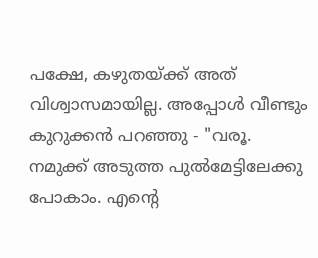പക്ഷേ, കഴുതയ്ക്ക് അത് വിശ്വാസമായില്ല. അപ്പോൾ വീണ്ടും കുറുക്കൻ പറഞ്ഞു - "വരൂ. നമുക്ക് അടുത്ത പുൽമേട്ടിലേക്കു പോകാം. എൻ്റെ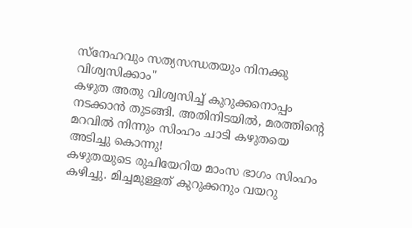സ്നേഹവും സത്യസന്ധതയും നിനക്കു വിശ്വസിക്കാം"
കഴുത അതു വിശ്വസിച്ച് കുറുക്കനൊപ്പം നടക്കാൻ തുടങ്ങി. അതിനിടയിൽ, മരത്തിൻ്റെ മറവിൽ നിന്നും സിംഹം ചാടി കഴുതയെ അടിച്ചു കൊന്നു!
കഴുതയുടെ രുചിയേറിയ മാംസ ഭാഗം സിംഹം കഴിച്ചു. മിച്ചമുള്ളത് കുറുക്കനും വയറു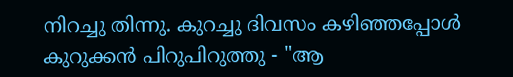നിറച്ചു തിന്നു. കുറച്ചു ദിവസം കഴിഞ്ഞപ്പോൾ കുറുക്കൻ പിറുപിറുത്തു - "ആ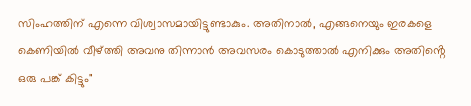സിംഹത്തിന് എന്നെ വിശ്വാസമായിട്ടുണ്ടാകും. അതിനാൽ, എങ്ങനെയും ഇരകളെ കെണിയിൽ വീഴ്ത്തി അവനു തിന്നാൻ അവസരം കൊടുത്താൽ എനിക്കും അതിൻ്റെ ഒരു പങ്ക് കിട്ടും"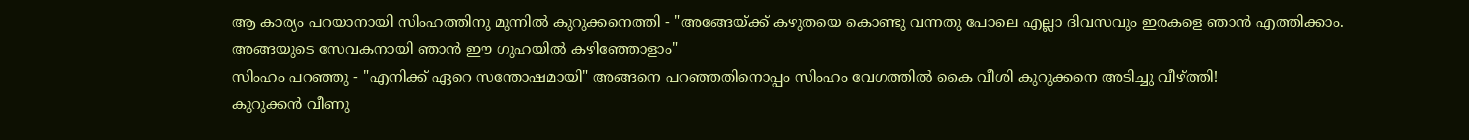ആ കാര്യം പറയാനായി സിംഹത്തിനു മുന്നിൽ കുറുക്കനെത്തി - "അങ്ങേയ്ക്ക് കഴുതയെ കൊണ്ടു വന്നതു പോലെ എല്ലാ ദിവസവും ഇരകളെ ഞാൻ എത്തിക്കാം. അങ്ങയുടെ സേവകനായി ഞാൻ ഈ ഗുഹയിൽ കഴിഞ്ഞോളാം"
സിംഹം പറഞ്ഞു - "എനിക്ക് ഏറെ സന്തോഷമായി" അങ്ങനെ പറഞ്ഞതിനൊപ്പം സിംഹം വേഗത്തിൽ കൈ വീശി കുറുക്കനെ അടിച്ചു വീഴ്ത്തി!
കുറുക്കൻ വീണു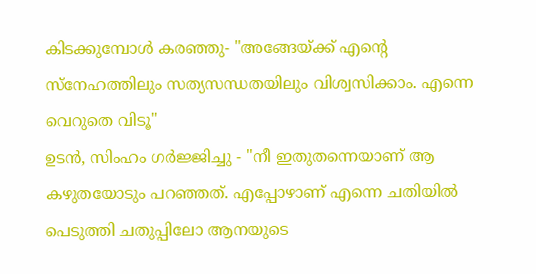കിടക്കുമ്പോൾ കരഞ്ഞു- "അങ്ങേയ്ക്ക് എൻ്റെ സ്നേഹത്തിലും സത്യസന്ധതയിലും വിശ്വസിക്കാം. എന്നെ വെറുതെ വിടൂ"
ഉടൻ, സിംഹം ഗർജ്ജിച്ചു - "നീ ഇതുതന്നെയാണ് ആ കഴുതയോടും പറഞ്ഞത്. എപ്പോഴാണ് എന്നെ ചതിയിൽ പെടുത്തി ചതുപ്പിലോ ആനയുടെ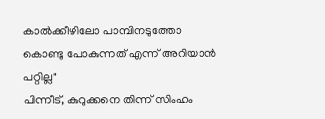കാൽക്കീഴിലോ പാമ്പിനടുത്തോ കൊണ്ടു പോകുന്നത് എന്ന് അറിയാൻ പറ്റില്ല"
പിന്നീട്, കുറുക്കനെ തിന്ന് സിംഹം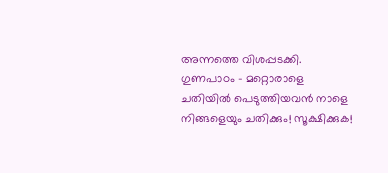അന്നത്തെ വിശപ്പടക്കി.
ഗുണപാഠം - മറ്റൊരാളെ ചതിയിൽ പെടുത്തിയവൻ നാളെ നിങ്ങളെയും ചതിക്കും! സൂക്ഷിക്കുക!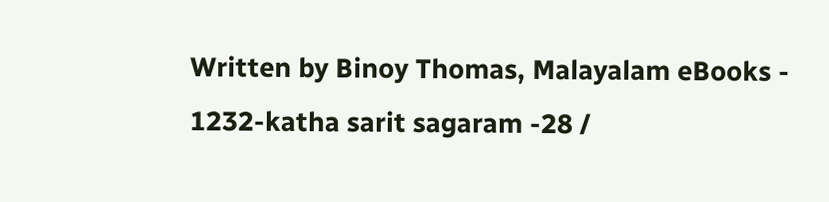Written by Binoy Thomas, Malayalam eBooks - 1232-katha sarit sagaram -28 /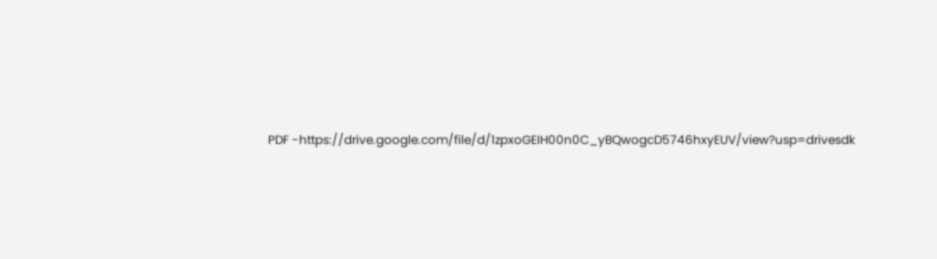PDF -https://drive.google.com/file/d/1zpxoGEIH00n0C_yBQwogcD5746hxyEUV/view?usp=drivesdk